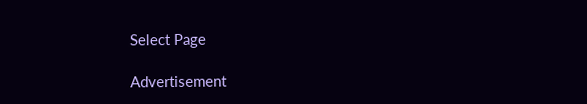Select Page

Advertisement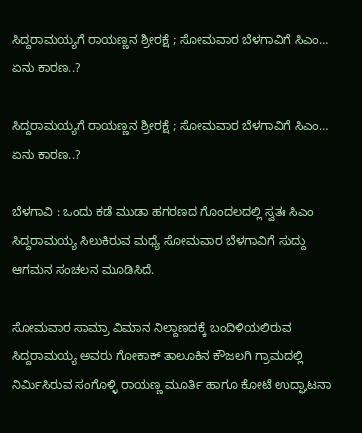ಸಿದ್ದರಾಮಯ್ಯಗೆ ರಾಯಣ್ಣನ ಶ್ರೀರಕ್ಷೆ ; ಸೋಮವಾರ ಬೆಳಗಾವಿಗೆ ಸಿಎಂ… ಏನು ಕಾರಣ..?

ಸಿದ್ದರಾಮಯ್ಯಗೆ ರಾಯಣ್ಣನ ಶ್ರೀರಕ್ಷೆ ; ಸೋಮವಾರ ಬೆಳಗಾವಿಗೆ ಸಿಎಂ… ಏನು ಕಾರಣ..?

ಬೆಳಗಾವಿ : ಒಂದು ಕಡೆ ಮುಡಾ ಹಗರಣದ ಗೊಂದಲದಲ್ಲಿ ಸ್ವತಃ ಸಿಎಂ ಸಿದ್ದರಾಮಯ್ಯ ಸಿಲುಕಿರುವ ಮಧ್ಯೆ ಸೋಮವಾರ ಬೆಳಗಾವಿಗೆ ಸುದ್ದು ಆಗಮನ ಸಂಚಲನ ಮೂಡಿಸಿದೆ.

ಸೋಮವಾರ ಸಾಮ್ರಾ ವಿಮಾನ ನಿಲ್ದಾಣದಕ್ಕೆ ಬಂದಿಳಿಯಲಿರುವ ಸಿದ್ದರಾಮಯ್ಯ ಅವರು ಗೋಕಾಕ್ ತಾಲೂಕಿನ ಕೌಜಲಗಿ ಗ್ರಾಮದಲ್ಲಿ ನಿರ್ಮಿಸಿರುವ ಸಂಗೊಳ್ಳಿ ರಾಯಣ್ಣ ಮೂರ್ತಿ ಹಾಗೂ ಕೋಟೆ ಉದ್ಘಾಟನಾ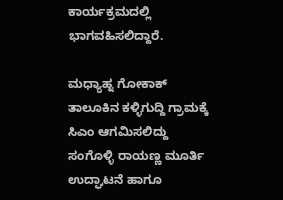ಕಾರ್ಯಕ್ರಮದಲ್ಲಿ ಭಾಗವಹಿಸಲಿದ್ದಾರೆ.

ಮಧ್ಯಾಹ್ನ ಗೋಕಾಕ್ ತಾಲೂಕಿನ ಕಳ್ಳಿಗುದ್ದಿ ಗ್ರಾಮಕ್ಕೆ ಸಿಎಂ ಆಗಮಿಸಲಿದ್ದು ಸಂಗೊಳ್ಳಿ ರಾಯಣ್ಣ ಮೂರ್ತಿ ಉದ್ಘಾಟನೆ ಹಾಗೂ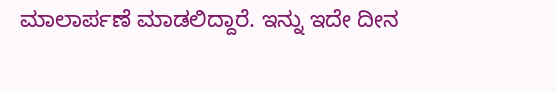ಮಾಲಾರ್ಪಣೆ ಮಾಡಲಿದ್ದಾರೆ. ಇನ್ನು ಇದೇ ದೀನ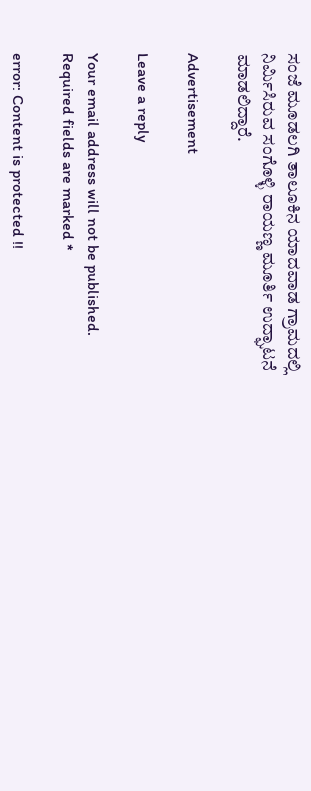ಸಂಜೆ ಮೂಡಲಗಿ ತಾಲೂಕಿನ‌ ಯಾದವಾಡ ಗ್ರಾಮದಲ್ಲಿ ನಿರ್ಮಿಸಿರುವ ಸಂಗೊಳ್ಳಿ ರಾಯಣ್ಣ ಮೂರ್ತಿ ಉದ್ಘಾಟನೆ ಮಾಡಲಿದ್ದಾರೆ.

Advertisement

Leave a reply

Your email address will not be published. Required fields are marked *

error: Content is protected !!